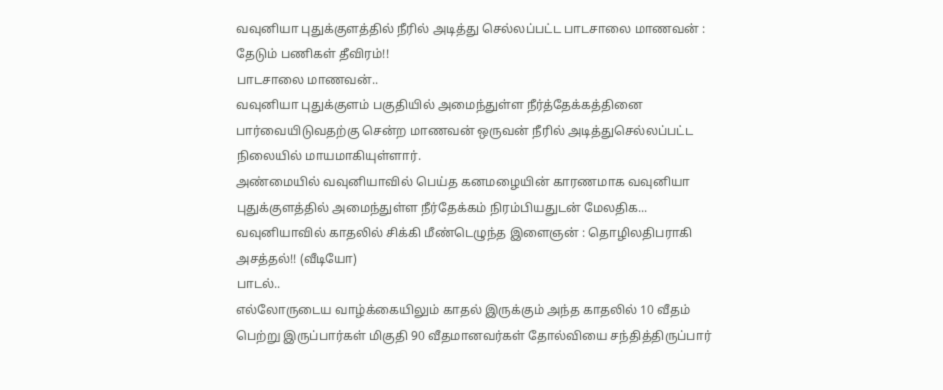வவுனியா புதுக்குளத்தில் நீரில் அடித்து செல்லப்பட்ட பாடசாலை மாணவன் : தேடும் பணிகள் தீவிரம்!!
பாடசாலை மாணவன்..
வவுனியா புதுக்குளம் பகுதியில் அமைந்துள்ள நீர்த்தேக்கத்தினை பார்வையிடுவதற்கு சென்ற மாணவன் ஒருவன் நீரில் அடித்துசெல்லப்பட்ட நிலையில் மாயமாகியுள்ளார்.
அண்மையில் வவுனியாவில் பெய்த கனமழையின் காரணமாக வவுனியா புதுக்குளத்தில் அமைந்துள்ள நீர்தேக்கம் நிரம்பியதுடன் மேலதிக...
வவுனியாவில் காதலில் சிக்கி மீண்டெழுந்த இளைஞன் : தொழிலதிபராகி அசத்தல்!! (வீடியோ)
பாடல்..
எல்லோருடைய வாழ்க்கையிலும் காதல் இருக்கும் அந்த காதலில் 10 வீதம் பெற்று இருப்பார்கள் மிகுதி 90 வீதமானவர்கள் தோல்வியை சந்தித்திருப்பார்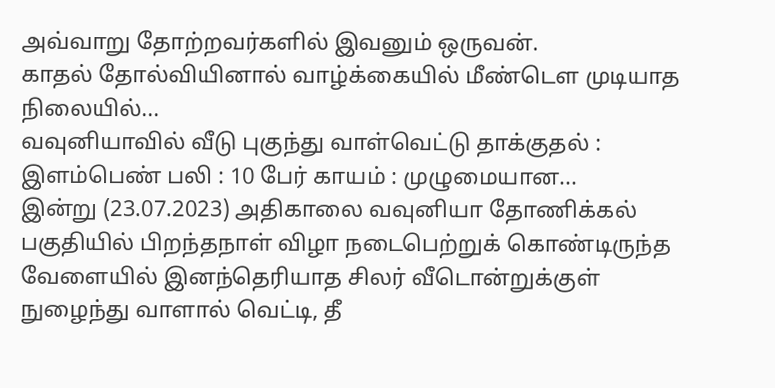அவ்வாறு தோற்றவர்களில் இவனும் ஒருவன்.
காதல் தோல்வியினால் வாழ்க்கையில் மீண்டெள முடியாத நிலையில்...
வவுனியாவில் வீடு புகுந்து வாள்வெட்டு தாக்குதல் : இளம்பெண் பலி : 10 பேர் காயம் : முழுமையான...
இன்று (23.07.2023) அதிகாலை வவுனியா தோணிக்கல் பகுதியில் பிறந்தநாள் விழா நடைபெற்றுக் கொண்டிருந்த வேளையில் இனந்தெரியாத சிலர் வீடொன்றுக்குள் நுழைந்து வாளால் வெட்டி, தீ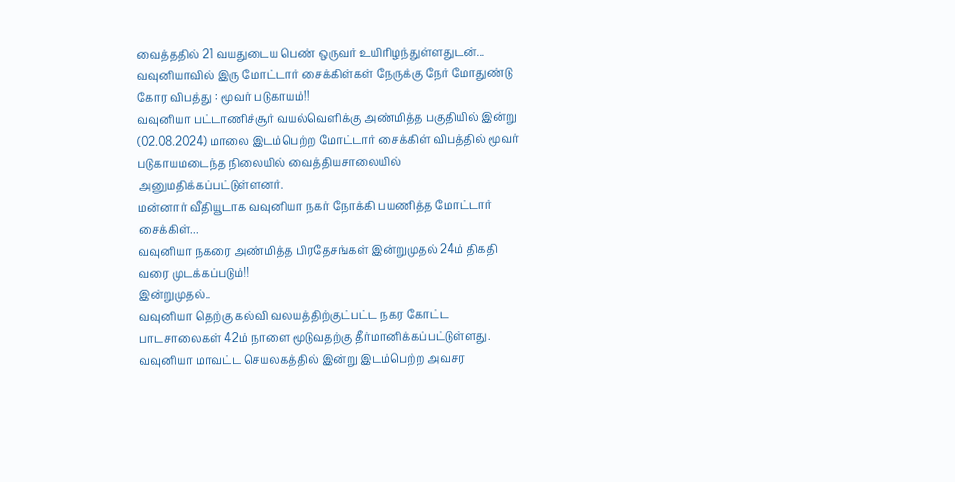வைத்ததில் 21 வயதுடைய பெண் ஒருவர் உயிரிழந்துள்ளதுடன்...
வவுனியாவில் இரு மோட்டார் சைக்கிள்கள் நேருக்கு நேர் மோதுண்டு கோர விபத்து : மூவர் படுகாயம்!!
வவுனியா பட்டாணிச்சூர் வயல்வெளிக்கு அண்மித்த பகுதியில் இன்று (02.08.2024) மாலை இடம்பெற்ற மோட்டார் சைக்கிள் விபத்தில் மூவர் படுகாயமடைந்த நிலையில் வைத்தியசாலையில் அனுமதிக்கப்பட்டுள்ளனர்.
மன்னார் வீதியூடாக வவுனியா நகர் நோக்கி பயணித்த மோட்டார் சைக்கிள்...
வவுனியா நகரை அண்மித்த பிரதேசங்கள் இன்றுமுதல் 24ம் திகதி வரை முடக்கப்படும்!!
இன்றுமுதல்..
வவுனியா தெற்கு கல்வி வலயத்திற்குட்பட்ட நகர கோட்ட பாடசாலைகள் 42ம் நாளை மூடுவதற்கு தீர்மானிக்கப்பட்டுள்ளது. வவுனியா மாவட்ட செயலகத்தில் இன்று இடம்பெற்ற அவசர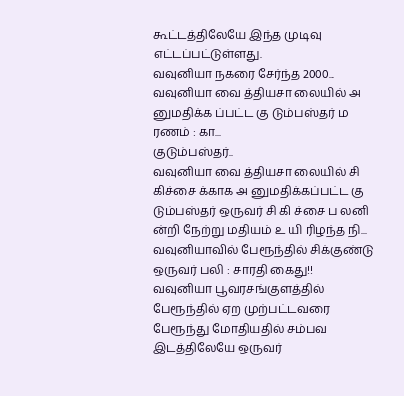கூட்டத்திலேயே இந்த முடிவு எட்டப்பட்டுள்ளது.
வவுனியா நகரை சேர்ந்த 2000...
வவுனியா வை த்தியசா லையில் அ னுமதிக்க ப்பட்ட கு டும்பஸ்தர் ம ரணம் : கா...
குடும்பஸ்தர்..
வவுனியா வை த்தியசா லையில் சி கிச்சை க்காக அ னுமதிக்கப்பட்ட கு டும்பஸ்தர் ஒருவர் சி கி ச்சை ப லனி ன்றி நேற்று மதியம் உ யி ரிழந்த நி...
வவுனியாவில் பேரூந்தில் சிக்குண்டு ஒருவர் பலி : சாரதி கைது!!
வவுனியா பூவரசங்குளத்தில் பேரூந்தில் ஏற முற்பட்டவரை பேரூந்து மோதியதில் சம்பவ இடத்திலேயே ஒருவர்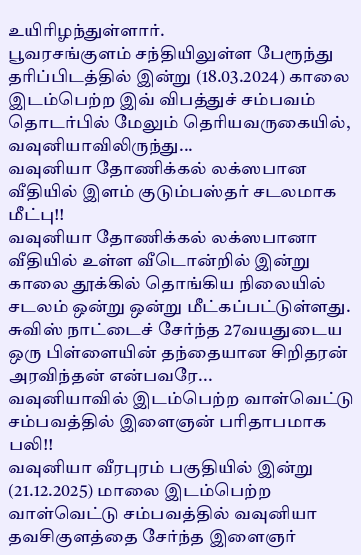உயிரிழந்துள்ளார்.
பூவரசங்குளம் சந்தியிலுள்ள பேரூந்து தரிப்பிடத்தில் இன்று (18.03.2024) காலை இடம்பெற்ற இவ் விபத்துச் சம்பவம் தொடர்பில் மேலும் தெரியவருகையில்,
வவுனியாவிலிருந்து...
வவுனியா தோணிக்கல் லக்ஸபான வீதியில் இளம் குடும்பஸ்தர் சடலமாக மீட்பு!!
வவுனியா தோணிக்கல் லக்ஸபானா வீதியில் உள்ள வீடொன்றில் இன்று காலை தூக்கில் தொங்கிய நிலையில் சடலம் ஒன்று ஒன்று மீட்கப்பட்டுள்ளது.
சுவிஸ் நாட்டைச் சேர்ந்த 27வயதுடைய ஒரு பிள்ளையின் தந்தையான சிறிதரன் அரவிந்தன் என்பவரே...
வவுனியாவில் இடம்பெற்ற வாள்வெட்டு சம்பவத்தில் இளைஞன் பரிதாபமாக பலி!!
வவுனியா வீரபுரம் பகுதியில் இன்று (21.12.2025) மாலை இடம்பெற்ற வாள்வெட்டு சம்பவத்தில் வவுனியா தவசிகுளத்தை சேர்ந்த இளைஞர்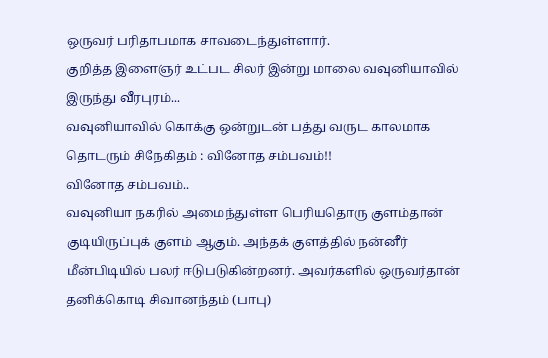ஒருவர் பரிதாபமாக சாவடைந்துள்ளார்.
குறித்த இளைஞர் உட்பட சிலர் இன்று மாலை வவுனியாவில் இருந்து வீரபுரம்...
வவுனியாவில் கொக்கு ஒன்றுடன் பத்து வருட காலமாக தொடரும் சிநேகிதம் : வினோத சம்பவம்!!
வினோத சம்பவம்..
வவுனியா நகரில் அமைந்துள்ள பெரியதொரு குளம்தான் குடியிருப்புக் குளம் ஆகும். அந்தக் குளத்தில் நன்னீர் மீன்பிடியில் பலர் ஈடுபடுகின்றனர். அவர்களில் ஒருவர்தான் தனிக்கொடி சிவானந்தம் (பாபு)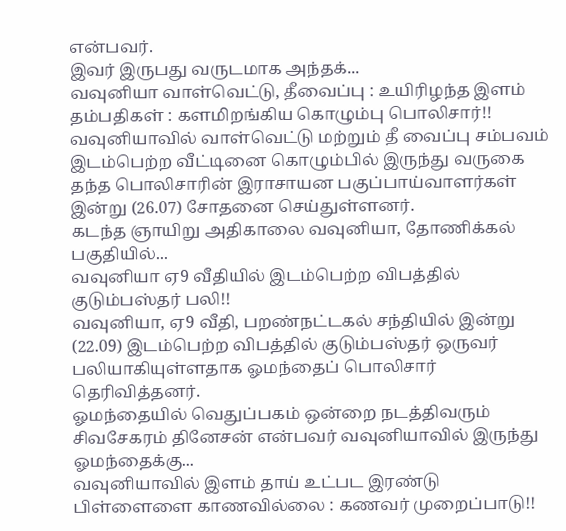என்பவர்.
இவர் இருபது வருடமாக அந்தக்...
வவுனியா வாள்வெட்டு, தீவைப்பு : உயிரிழந்த இளம் தம்பதிகள் : களமிறங்கிய கொழும்பு பொலிசார்!!
வவுனியாவில் வாள்வெட்டு மற்றும் தீ வைப்பு சம்பவம் இடம்பெற்ற வீட்டினை கொழும்பில் இருந்து வருகை தந்த பொலிசாரின் இராசாயன பகுப்பாய்வாளர்கள் இன்று (26.07) சோதனை செய்துள்ளனர்.
கடந்த ஞாயிறு அதிகாலை வவுனியா, தோணிக்கல் பகுதியில்...
வவுனியா ஏ9 வீதியில் இடம்பெற்ற விபத்தில் குடும்பஸ்தர் பலி!!
வவுனியா, ஏ9 வீதி, பறண்நட்டகல் சந்தியில் இன்று (22.09) இடம்பெற்ற விபத்தில் குடும்பஸ்தர் ஒருவர் பலியாகியுள்ளதாக ஓமந்தைப் பொலிசார் தெரிவித்தனர்.
ஓமந்தையில் வெதுப்பகம் ஒன்றை நடத்திவரும் சிவசேகரம் தினேசன் என்பவர் வவுனியாவில் இருந்து ஓமந்தைக்கு...
வவுனியாவில் இளம் தாய் உட்பட இரண்டு பிள்ளைளை காணவில்லை : கணவர் முறைப்பாடு!!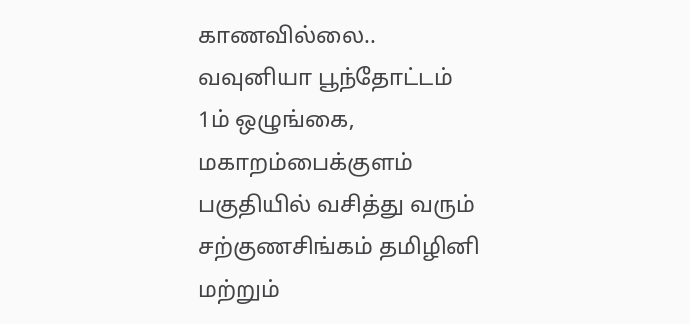காணவில்லை..
வவுனியா பூந்தோட்டம் 1ம் ஒழுங்கை, மகாறம்பைக்குளம் பகுதியில் வசித்து வரும் சற்குணசிங்கம் தமிழினி மற்றும்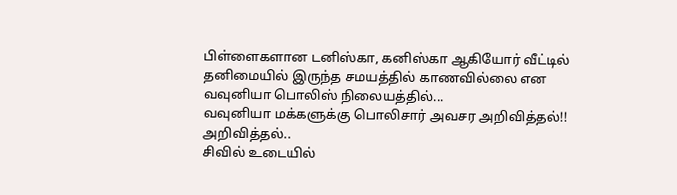பிள்ளைகளான டனிஸ்கா, கனிஸ்கா ஆகியோர் வீட்டில் தனிமையில் இருந்த சமயத்தில் காணவில்லை என வவுனியா பொலிஸ் நிலையத்தில்...
வவுனியா மக்களுக்கு பொலிசார் அவசர அறிவித்தல்!!
அறிவித்தல்..
சிவில் உடையில்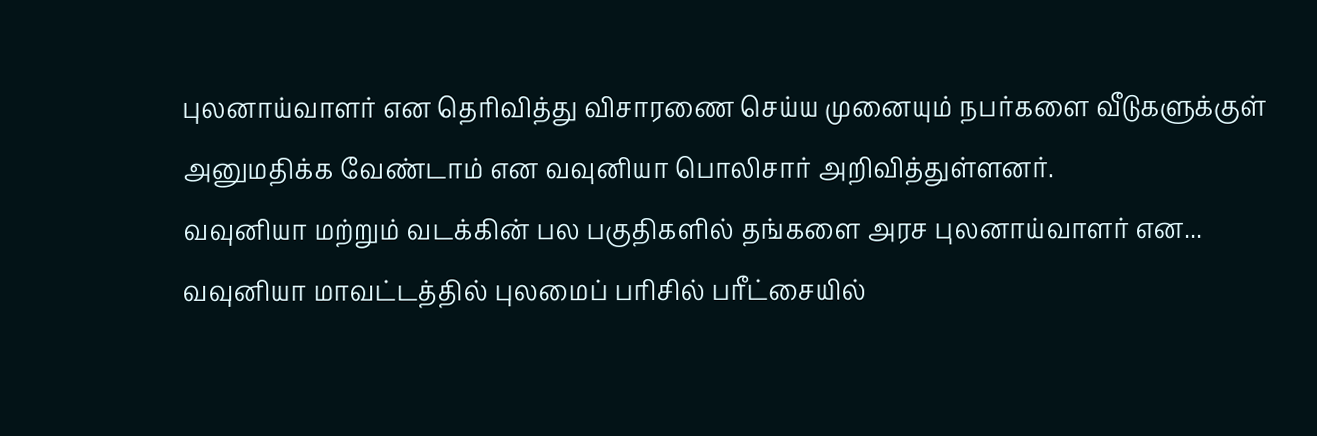புலனாய்வாளர் என தெரிவித்து விசாரணை செய்ய முனையும் நபர்களை வீடுகளுக்குள் அனுமதிக்க வேண்டாம் என வவுனியா பொலிசார் அறிவித்துள்ளனர்.
வவுனியா மற்றும் வடக்கின் பல பகுதிகளில் தங்களை அரச புலனாய்வாளர் என...
வவுனியா மாவட்டத்தில் புலமைப் பரிசில் பரீட்சையில்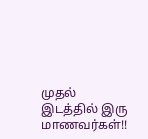முதல் இடத்தில் இரு மாணவர்கள்!!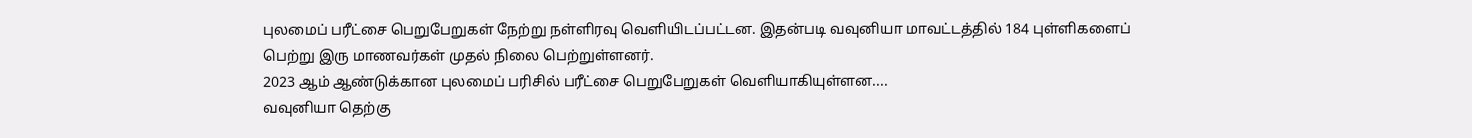புலமைப் பரீட்சை பெறுபேறுகள் நேற்று நள்ளிரவு வெளியிடப்பட்டன. இதன்படி வவுனியா மாவட்டத்தில் 184 புள்ளிகளைப் பெற்று இரு மாணவர்கள் முதல் நிலை பெற்றுள்ளனர்.
2023 ஆம் ஆண்டுக்கான புலமைப் பரிசில் பரீட்சை பெறுபேறுகள் வெளியாகியுள்ளன....
வவுனியா தெற்கு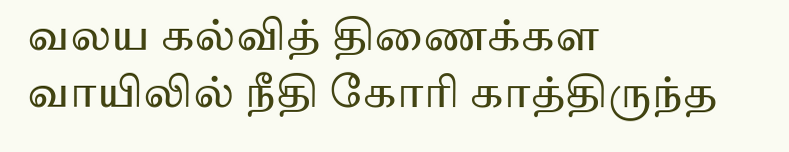வலய கல்வித் திணைக்கள வாயிலில் நீதி கோரி காத்திருந்த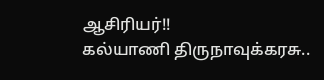ஆசிரியர்!!
கல்யாணி திருநாவுக்கரசு..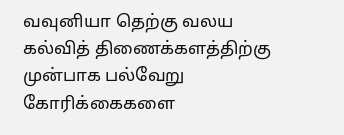வவுனியா தெற்கு வலய கல்வித் திணைக்களத்திற்கு முன்பாக பல்வேறு கோரிக்கைகளை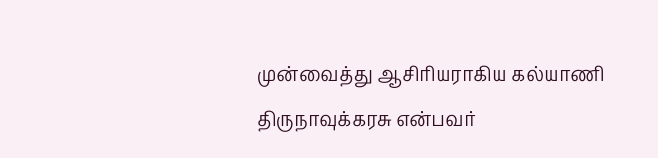முன்வைத்து ஆசிரியராகிய கல்யாணி திருநாவுக்கரசு என்பவர்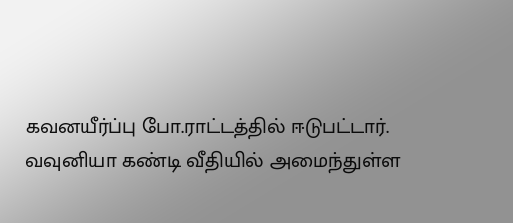கவனயீர்ப்பு போ.ராட்டத்தில் ஈடுபட்டார்.
வவுனியா கண்டி வீதியில் அமைந்துள்ள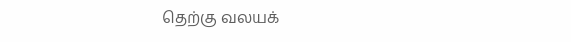தெற்கு வலயக்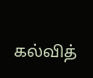கல்வித்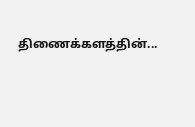திணைக்களத்தின்...